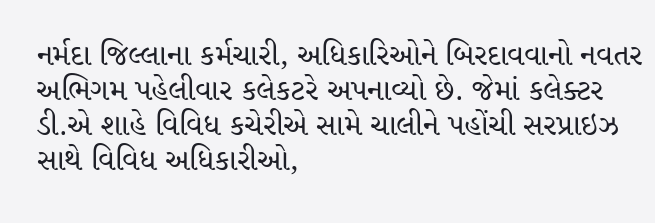નર્મદા જિલ્લાના કર્મચારી, અધિકારિઓને બિરદાવવાનો નવતર અભિગમ પહેલીવાર કલેકટરે અપનાવ્યો છે. જેમાં કલેક્ટર ડી.એ શાહે વિવિધ કચેરીએ સામે ચાલીને પહોંચી સરપ્રાઇઝ સાથે વિવિધ અધિકારીઓ,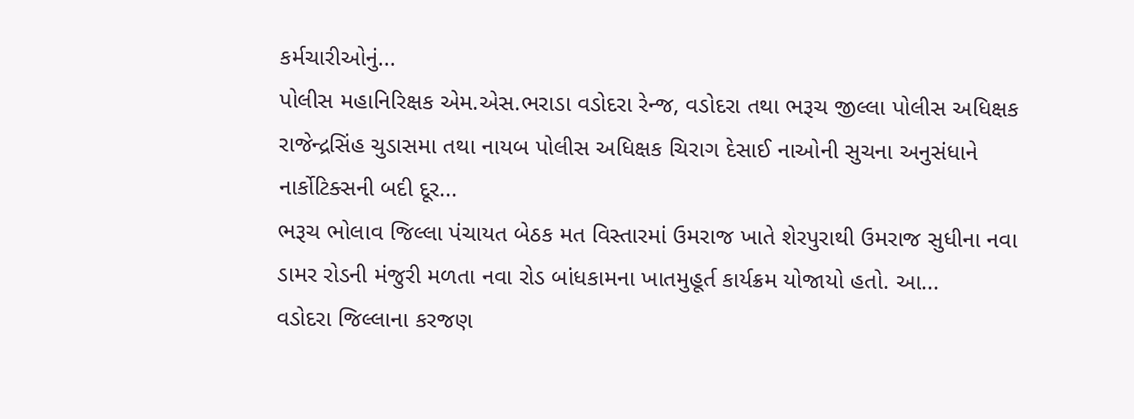કર્મચારીઓનું...
પોલીસ મહાનિરિક્ષક એમ.એસ.ભરાડા વડોદરા રેન્જ, વડોદરા તથા ભરૂચ જીલ્લા પોલીસ અધિક્ષક રાજેન્દ્રસિંહ ચુડાસમા તથા નાયબ પોલીસ અધિક્ષક ચિરાગ દેસાઈ નાઓની સુચના અનુસંધાને નાર્કોટિક્સની બદી દૂર...
ભરૂચ ભોલાવ જિલ્લા પંચાયત બેઠક મત વિસ્તારમાં ઉમરાજ ખાતે શેરપુરાથી ઉમરાજ સુધીના નવા ડામર રોડની મંજુરી મળતા નવા રોડ બાંધકામના ખાતમુહૂર્ત કાર્યક્રમ યોજાયો હતો. આ...
વડોદરા જિલ્લાના કરજણ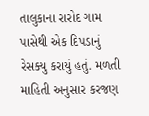તાલુકાના રારોદ ગામ પાસેથી એક દિપડાનું રેસક્યુ કરાયું હતું. મળતી માહિતી અનુસાર કરજણ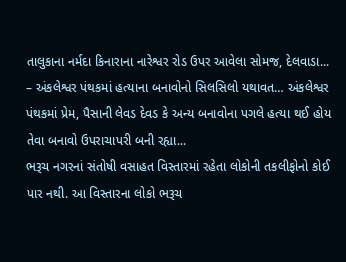તાલુકાના નર્મદા કિનારાના નારેશ્વર રોડ ઉપર આવેલા સોમજ, દેલવાડા...
– અંકલેશ્વર પંથકમાં હત્યાના બનાવોનો સિલસિલો યથાવત… અંકલેશ્વર પંથકમાં પ્રેમ, પૈસાની લેવડ દેવડ કે અન્ય બનાવોના પગલે હત્યા થઈ હોય તેવા બનાવો ઉપરાચાપરી બની રહ્યા...
ભરૂચ નગરનાં સંતોષી વસાહત વિસ્તારમાં રહેતા લોકોની તકલીફોનો કોઈ પાર નથી. આ વિસ્તારના લોકો ભરૂચ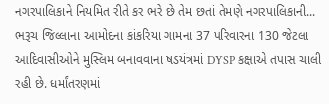નગરપાલિકાને નિયમિત રીતે કર ભરે છે તેમ છતાં તેમણે નગરપાલિકાની...
ભરૂચ જિલ્લાના આમોદના કાંકરિયા ગામના 37 પરિવારના 130 જેટલા આદિવાસીઓને મુસ્લિમ બનાવવાના ષડયંત્રમાં DYSP કક્ષાએ તપાસ ચાલી રહી છે. ધર્માંતરણમાં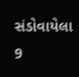સંડોવાયેલા 9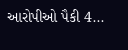આરોપીઓ પૈકી 4...